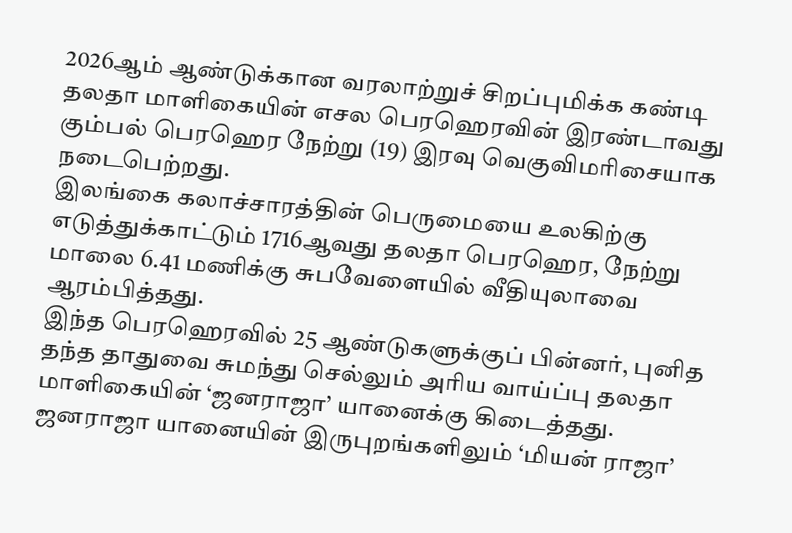2026ஆம் ஆண்டுக்கான வரலாற்றுச் சிறப்புமிக்க கண்டி தலதா மாளிகையின் எசல பெரஹெரவின் இரண்டாவது கும்பல் பெரஹெர நேற்று (19) இரவு வெகுவிமரிசையாக நடைபெற்றது.
இலங்கை கலாச்சாரத்தின் பெருமையை உலகிற்கு எடுத்துக்காட்டும் 1716ஆவது தலதா பெரஹெர, நேற்று மாலை 6.41 மணிக்கு சுபவேளையில் வீதியுலாவை ஆரம்பித்தது.
இந்த பெரஹெரவில் 25 ஆண்டுகளுக்குப் பின்னர், புனித தந்த தாதுவை சுமந்து செல்லும் அரிய வாய்ப்பு தலதா மாளிகையின் ‘ஜனராஜா’ யானைக்கு கிடைத்தது.
ஜனராஜா யானையின் இருபுறங்களிலும் ‘மியன் ராஜா’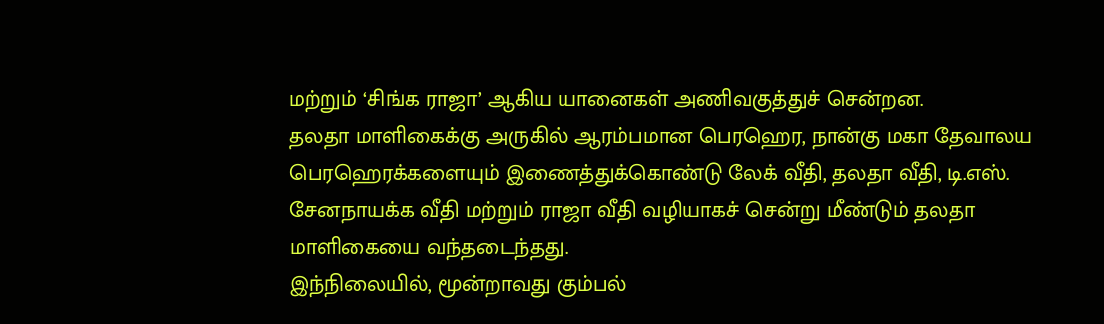மற்றும் ‘சிங்க ராஜா’ ஆகிய யானைகள் அணிவகுத்துச் சென்றன.
தலதா மாளிகைக்கு அருகில் ஆரம்பமான பெரஹெர, நான்கு மகா தேவாலய பெரஹெரக்களையும் இணைத்துக்கொண்டு லேக் வீதி, தலதா வீதி, டி.எஸ். சேனநாயக்க வீதி மற்றும் ராஜா வீதி வழியாகச் சென்று மீண்டும் தலதா மாளிகையை வந்தடைந்தது.
இந்நிலையில், மூன்றாவது கும்பல்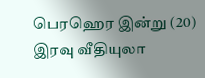பெரஹெர இன்று (20) இரவு வீதியுலா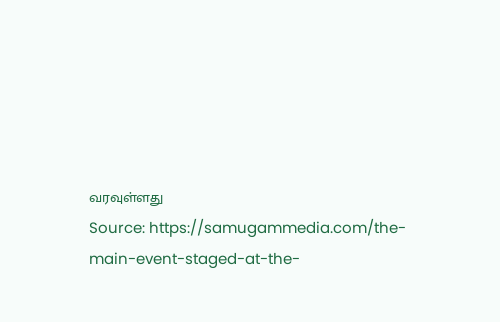வரவுள்ளது
Source: https://samugammedia.com/the-main-event-staged-at-the-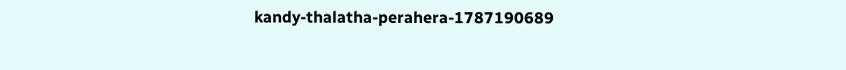kandy-thalatha-perahera-1787190689